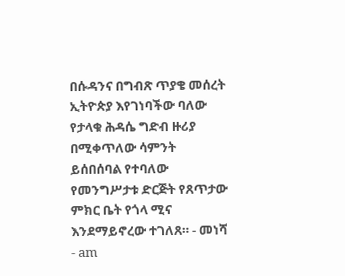በሱዳንና በግብጽ ጥያቄ መሰረት ኢትዮጵያ እየገነባችው ባለው የታላቁ ሕዳሴ ግድብ ዙሪያ በሚቀጥለው ሳምንት ይሰበሰባል የተባለው የመንግሥታቱ ድርጅት የጸጥታው ምክር ቤት የጎላ ሚና እንደማይኖረው ተገለጸ። - መነሻ - am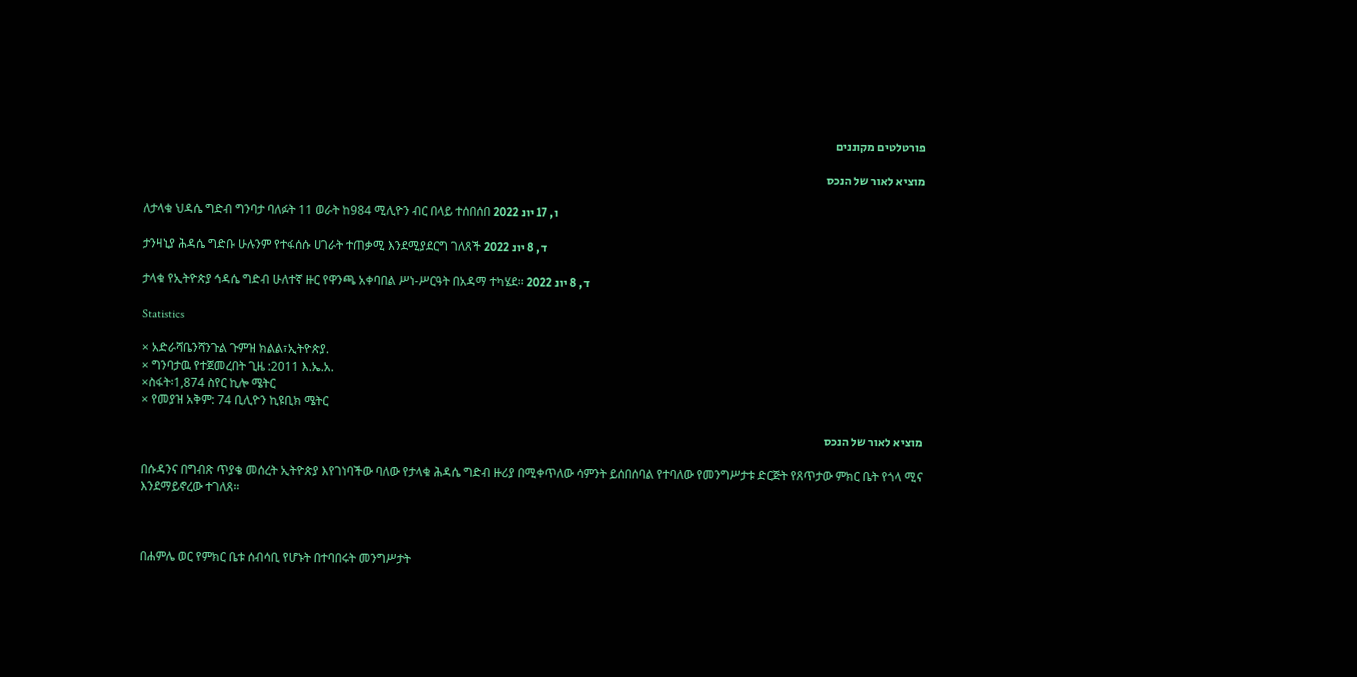פורטלטים מקוננים

מוציא לאור של הנכס

ለታላቁ ህዳሴ ግድብ ግንባታ ባለፉት 11 ወራት ከ984 ሚሊዮን ብር በላይ ተሰበሰበ ו, 17 יונ 2022

ታንዛኒያ ሕዳሴ ግድቡ ሁሉንም የተፋሰሱ ሀገራት ተጠቃሚ እንደሚያደርግ ገለጸች ד, 8 יונ 2022

ታላቁ የኢትዮጵያ ኅዳሴ ግድብ ሁለተኛ ዙር የዋንጫ አቀባበል ሥነ-ሥርዓት በአዳማ ተካሄደ፡፡ ד, 8 יונ 2022

Statistics

× አድራሻቤንሻንጉል ጉምዝ ክልል፣ኢትዮጵያ.
× ግንባታዉ የተጀመረበት ጊዜ :2011 እ.ኤ.አ.
×ስፋት፡1,874 ስየር ኪሎ ሜትር
× የመያዝ አቅም: 74 ቢሊዮን ኪዩቢክ ሜትር

מוציא לאור של הנכס

በሱዳንና በግብጽ ጥያቄ መሰረት ኢትዮጵያ እየገነባችው ባለው የታላቁ ሕዳሴ ግድብ ዙሪያ በሚቀጥለው ሳምንት ይሰበሰባል የተባለው የመንግሥታቱ ድርጅት የጸጥታው ምክር ቤት የጎላ ሚና እንደማይኖረው ተገለጸ።



በሐምሌ ወር የምክር ቤቱ ሰብሳቢ የሆኑት በተባበሩት መንግሥታት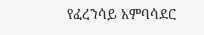የፈረንሳይ አምባሳደር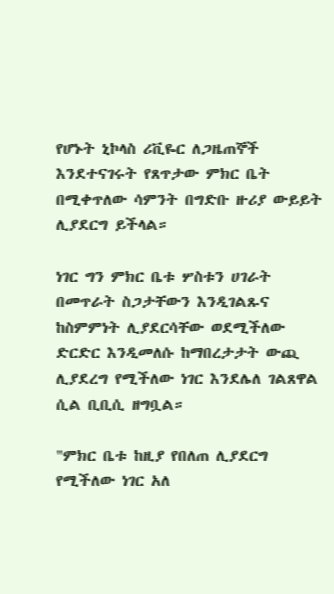የሆኑት ኒኮላስ ሪቪዬር ለጋዜጠኞች እንደተናገሩት የጸጥታው ምክር ቤት በሚቀጥለው ሳምንት በግድቡ ዙሪያ ውይይት ሊያደርግ ይችላል።

ነገር ግን ምክር ቤቱ ሦስቱን ሀገራት በመጥራት ስጋታቸውን እንዲገልጹና ከስምምነት ሊያደርሳቸው ወደሚችለው ድርድር እንዲመለሱ ከማበረታታት ውጪ ሊያደረግ የሚችለው ነገር እንደሌለ ገልጸዋል ሲል ቢቢሲ ዘግቧል።

"ምክር ቤቱ ከዚያ የበለጠ ሊያደርግ የሚችለው ነገር አለ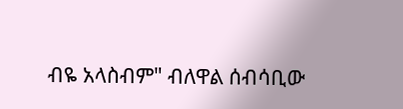ብዬ አላስብም" ብለዋል ሰብሳቢው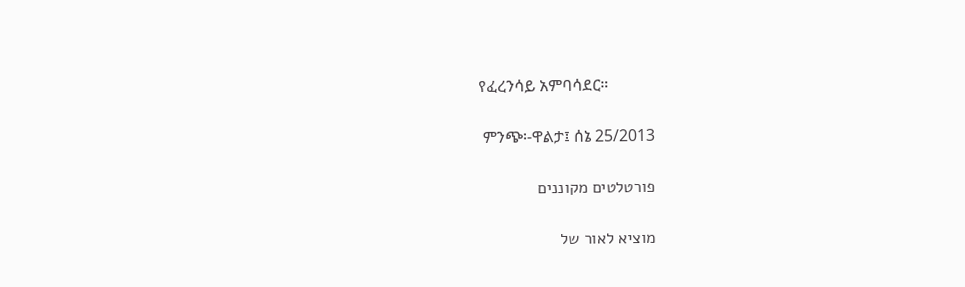የፈረንሳይ አምባሳደር።

 ምንጭ፡-ዋልታ፤ ሰኔ 25/2013

פורטלטים מקוננים

מוציא לאור של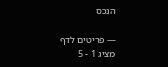הנכס

— פריטים לדף
מציג 1 - 5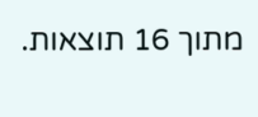מתוך 16 תוצאות.